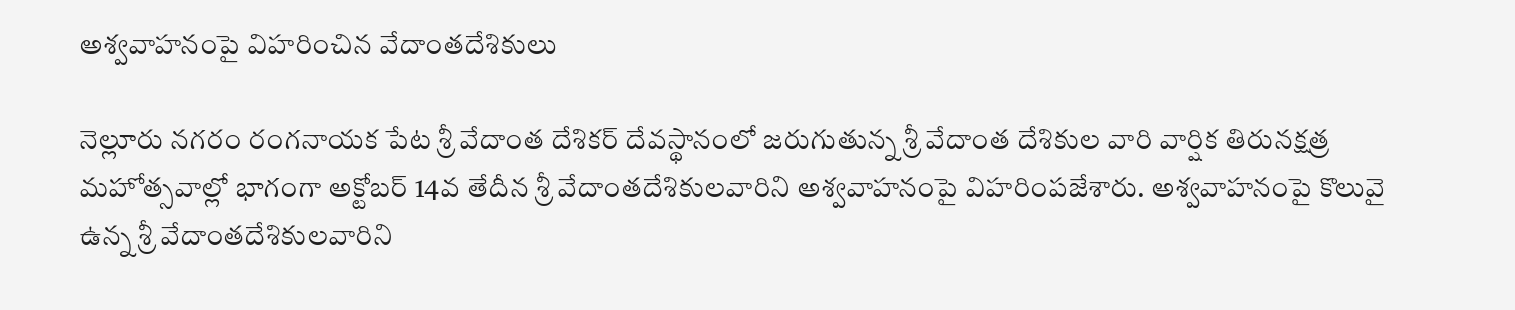అశ్వవాహనంపై విహరించిన వేదాంతదేశికులు

నెల్లూరు నగరం రంగనాయక పేట శ్రీ వేదాంత దేశికర్ దేవస్థానంలో జరుగుతున్న శ్రీ వేదాంత దేశికుల వారి వార్షిక తిరునక్షత్ర మహోత్సవాల్లో భాగంగా అక్టోబర్ 14వ తేదీన శ్రీ వేదాంతదేశికులవారిని అశ్వవాహనంపై విహరింపజేశారు. అశ్వవాహనంపై కొలువై ఉన్న శ్రీ వేదాంతదేశికులవారిని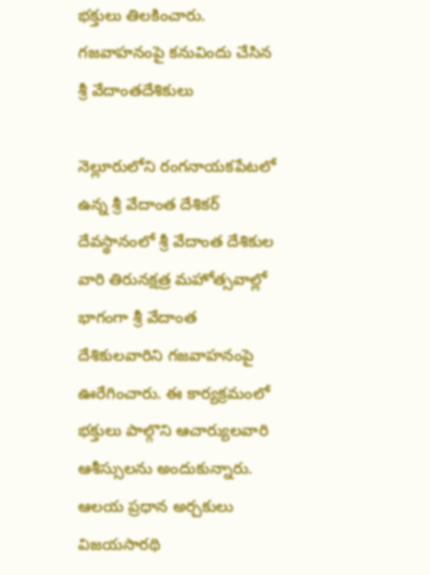భక్తులు తిలకించారు.
గజవాహనంపై కనువిందు చేసిన శ్రీ వేదాంతదేశికులు

నెల్లూరులోని రంగనాయకపేటలో ఉన్న శ్రీ వేదాంత దేశికర్ దేవస్థానంలో శ్రీ వేదాంత దేశికుల వారి తిరునక్షత్ర మహోత్సవాల్లో భాగంగా శ్రీ వేదాంత దేశికులవారిని గజవాహనంపై ఊరేగించారు. ఈ కార్యక్రమంలో భక్తులు పాల్గొని ఆచార్యులవారి ఆశీస్సులను అందుకున్నారు. ఆలయ ప్రధాన అర్చకులు విజయసారథి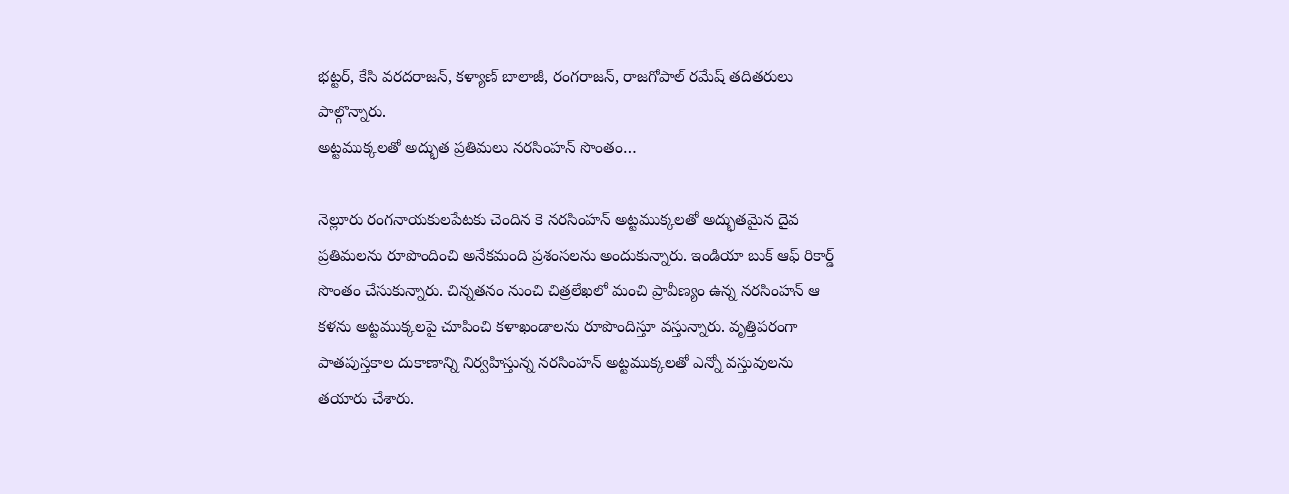భట్టర్, కేసి వరదరాజన్, కళ్యాణ్ బాలాజీ, రంగరాజన్, రాజగోపాల్ రమేష్ తదితరులు పాల్గొన్నారు.
అట్టముక్కలతో అద్భుత ప్రతిమలు నరసింహన్ సొంతం…

నెల్లూరు రంగనాయకులపేటకు చెందిన కె నరసింహన్ అట్టముక్కలతో అద్భుతమైన దైవ ప్రతిమలను రూపొందించి అనేకమంది ప్రశంసలను అందుకున్నారు. ఇండియా బుక్ ఆఫ్ రికార్డ్ సొంతం చేసుకున్నారు. చిన్నతనం నుంచి చిత్రలేఖలో మంచి ప్రావీణ్యం ఉన్న నరసింహన్ ఆ కళను అట్టముక్కలపై చూపించి కళాఖండాలను రూపొందిస్తూ వస్తున్నారు. వృత్తిపరంగా పాతపుస్తకాల దుకాణాన్ని నిర్వహిస్తున్న నరసింహన్ అట్టముక్కలతో ఎన్నో వస్తువులను తయారు చేశారు.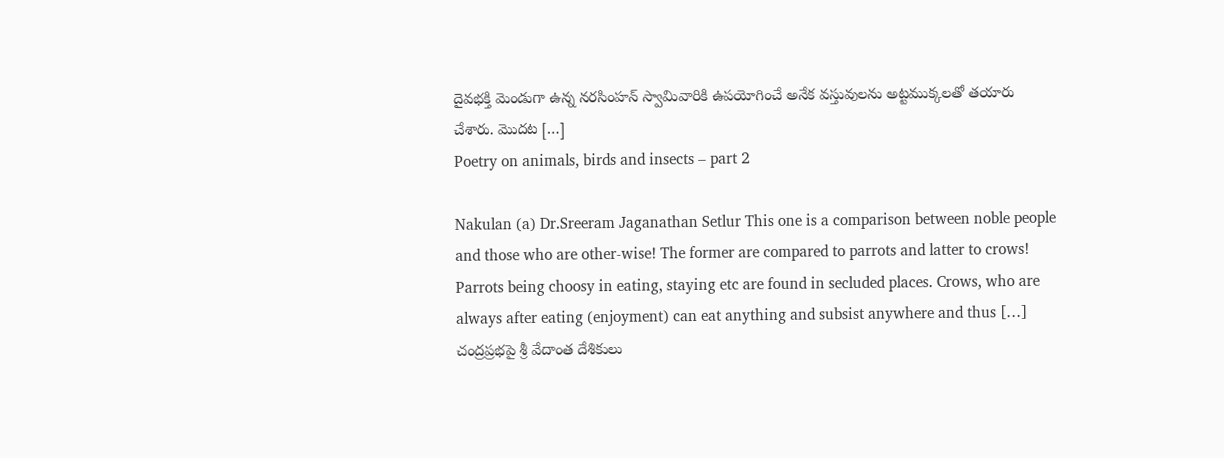దైవభక్తి మెండుగా ఉన్న నరసింహన్ స్వామివారికి ఉపయోగించే అనేక వస్తువులను అట్టముక్కలతో తయారు చేశారు. మొదట […]
Poetry on animals, birds and insects – part 2

Nakulan (a) Dr.Sreeram Jaganathan Setlur This one is a comparison between noble people and those who are other-wise! The former are compared to parrots and latter to crows! Parrots being choosy in eating, staying etc are found in secluded places. Crows, who are always after eating (enjoyment) can eat anything and subsist anywhere and thus […]
చంద్రప్రభపై శ్రీ వేదాంత దేశికులు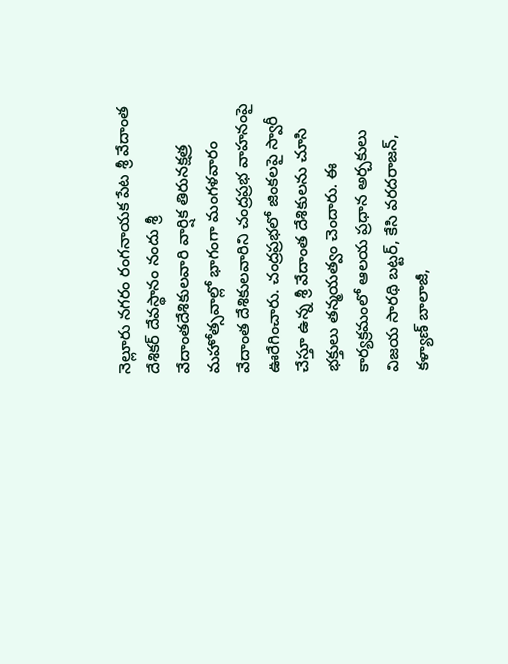నెల్లూరు నగరం రంగనాయక పేట శ్రీ వేదాంత దేశికర్ దేవస్థానం నందు శ్రీ వేదాంతదేశికులవారి వార్షిక తిరునక్షత్ర మహోత్సవాల్లో భాగంగా మంగళవారం వేదాంత దేశికులవారిని చంద్రప్రభ వాహనంపై ఊరేగించారు. చంద్రప్రభలో జింకలపై స్వారీ చేస్తూ ఉన్న శ్రీ వేదాంత దేశికులను చూసి భక్తులు తన్మయత్వం చెందారు. ఈ కార్యక్రమంలో ఆలయ ప్రధాన అర్చకులు విజయ సారథి బట్టర్, కేసి వరదరాజన్, కళ్యాణ్ బాలాజీ,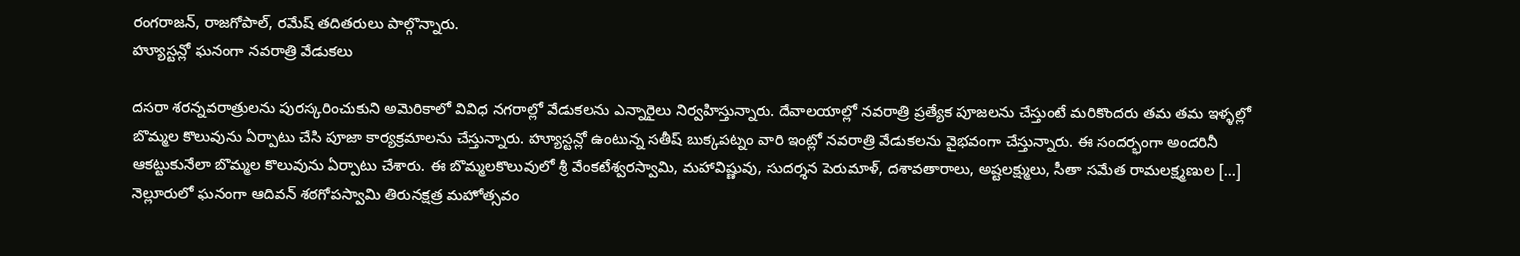రంగరాజన్, రాజగోపాల్, రమేష్ తదితరులు పాల్గొన్నారు.
హ్యూస్టన్లో ఘనంగా నవరాత్రి వేడుకలు

దసరా శరన్నవరాత్రులను పురస్కరించుకుని అమెరికాలో వివిధ నగరాల్లో వేడుకలను ఎన్నారైలు నిర్వహిస్తున్నారు. దేవాలయాల్లో నవరాత్రి ప్రత్యేక పూజలను చేస్తుంటే మరికొందరు తమ తమ ఇళ్ళల్లో బొమ్మల కొలువును ఏర్పాటు చేసి పూజా కార్యక్రమాలను చేస్తున్నారు. హ్యూస్టన్లో ఉంటున్న సతీష్ బుక్కపట్నం వారి ఇంట్లో నవరాత్రి వేడుకలను వైభవంగా చేస్తున్నారు. ఈ సందర్భంగా అందరినీ ఆకట్టుకునేలా బొమ్మల కొలువును ఏర్పాటు చేశారు. ఈ బొమ్మలకొలువులో శ్రీ వేంకటేశ్వరస్వామి, మహావిష్ణువు, సుదర్శన పెరుమాళ్, దశావతారాలు, అష్టలక్ష్ములు, సీతా సమేత రామలక్ష్మణుల […]
నెల్లూరులో ఘనంగా ఆదివన్ శఠగోపస్వామి తిరునక్షత్ర మహోత్సవం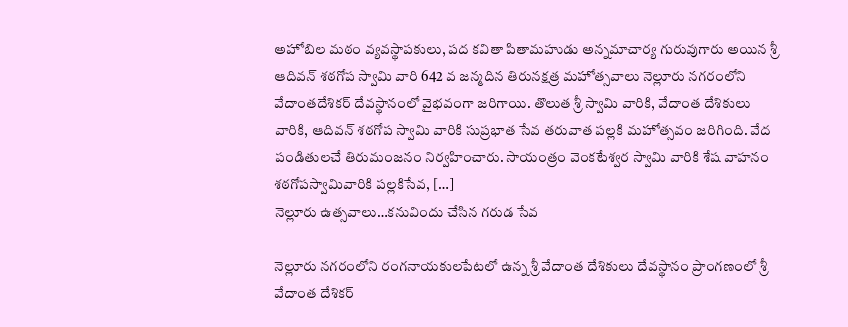అహోబిల మఠం వ్యవస్థాపకులు, పద కవితా పితామహుడు అన్నమాచార్య గురువుగారు అయిన శ్రీ ఆదివన్ శఠగోప స్వామి వారి 642 వ జన్మదిన తిరునక్షత్ర మహోత్సవాలు నెల్లూరు నగరంలోని వేదాంతదేశికర్ దేవస్థానంలో వైభవంగా జరిగాయి. తొలుత శ్రీ స్వామి వారికి, వేదాంత దేశికులు వారికి, ఆదివన్ శఠగోప స్వామి వారికి సుప్రభాత సేవ తరువాత పల్లకి మహోత్సవం జరిగింది. వేద పండితులచే తిరుమంజనం నిర్వహించారు. సాయంత్రం వెంకటేశ్వర స్వామి వారికి శేష వాహనం శఠగోపస్వామివారికి పల్లకిసేవ, […]
నెల్లూరు ఉత్సవాలు…కనువిందు చేసిన గరుడ సేవ

నెల్లూరు నగరంలోని రంగనాయకులపేటలో ఉన్న శ్రీ వేదాంత దేశికులు దేవస్థానం ప్రాంగణంలో శ్రీ వేదాంత దేశికర్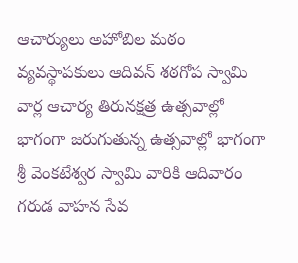ఆచార్యులు అహోబిల మఠం వ్యవస్థాపకులు ఆదివన్ శఠగోప స్వామి వార్ల ఆచార్య తిరునక్షత్ర ఉత్సవాల్లో భాగంగా జరుగుతున్న ఉత్సవాల్లో భాగంగా శ్రీ వెంకటేశ్వర స్వామి వారికి ఆదివారం గరుడ వాహన సేవ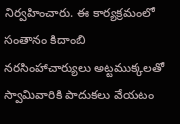నిర్వహించారు. ఈ కార్యక్రమంలో సంతానం కిదాంబి నరసింహాచార్యులు అట్టముక్కలతో స్వామివారికి పాదుకలు వేయటం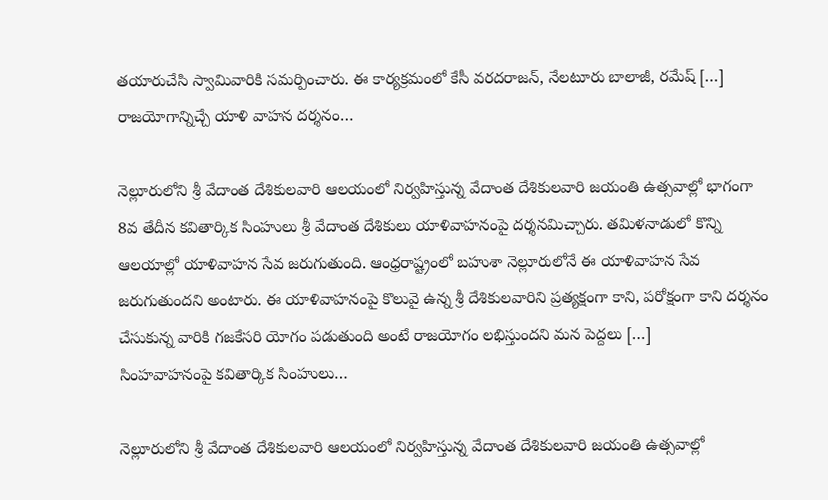తయారుచేసి స్వామివారికి సమర్పించారు. ఈ కార్యక్రమంలో కేసీ వరదరాజన్, నేలటూరు బాలాజీ, రమేష్ […]
రాజయోగాన్నిచ్చే యాళి వాహన దర్శనం…

నెల్లూరులోని శ్రీ వేదాంత దేశికులవారి ఆలయంలో నిర్వహిస్తున్న వేదాంత దేశికులవారి జయంతి ఉత్సవాల్లో భాగంగా 8వ తేదీన కవితార్కిక సింహులు శ్రీ వేదాంత దేశికులు యాళివాహనంపై దర్శనమిచ్చారు. తమిళనాడులో కొన్ని ఆలయాల్లో యాళివాహన సేవ జరుగుతుంది. ఆంధ్రరాష్ట్రంలో బహుశా నెల్లూరులోనే ఈ యాళివాహన సేవ జరుగుతుందని అంటారు. ఈ యాళివాహనంపై కొలువై ఉన్న శ్రీ దేశికులవారిని ప్రత్యక్షంగా కాని, పరోక్షంగా కాని దర్శనం చేసుకున్న వారికి గజకేసరి యోగం పడుతుంది అంటే రాజయోగం లభిస్తుందని మన పెద్దలు […]
సింహవాహనంపై కవితార్కిక సింహులు…

నెల్లూరులోని శ్రీ వేదాంత దేశికులవారి ఆలయంలో నిర్వహిస్తున్న వేదాంత దేశికులవారి జయంతి ఉత్సవాల్లో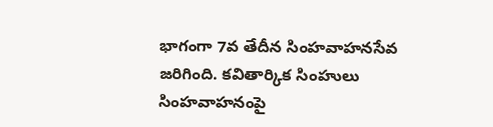భాగంగా 7వ తేదీన సింహవాహనసేవ జరిగింది. కవితార్కిక సింహులు సింహవాహనంపై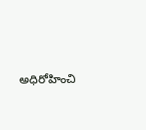అధిరోహించి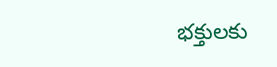భక్తులకు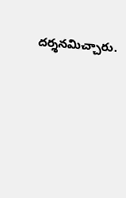దర్శనమిచ్చారు.